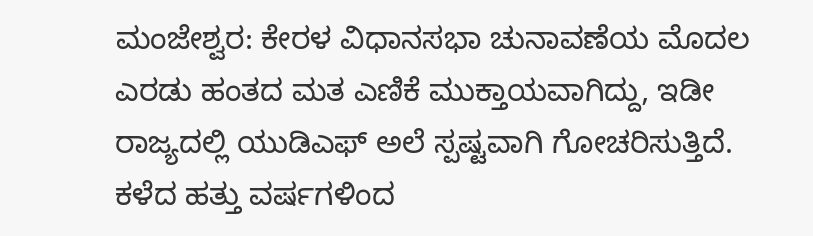ಮಂಜೇಶ್ವರ: ಕೇರಳ ವಿಧಾನಸಭಾ ಚುನಾವಣೆಯ ಮೊದಲ ಎರಡು ಹಂತದ ಮತ ಎಣಿಕೆ ಮುಕ್ತಾಯವಾಗಿದ್ದು, ಇಡೀ ರಾಜ್ಯದಲ್ಲಿ ಯುಡಿಎಫ್ ಅಲೆ ಸ್ಪಷ್ಟವಾಗಿ ಗೋಚರಿಸುತ್ತಿದೆ. ಕಳೆದ ಹತ್ತು ವರ್ಷಗಳಿಂದ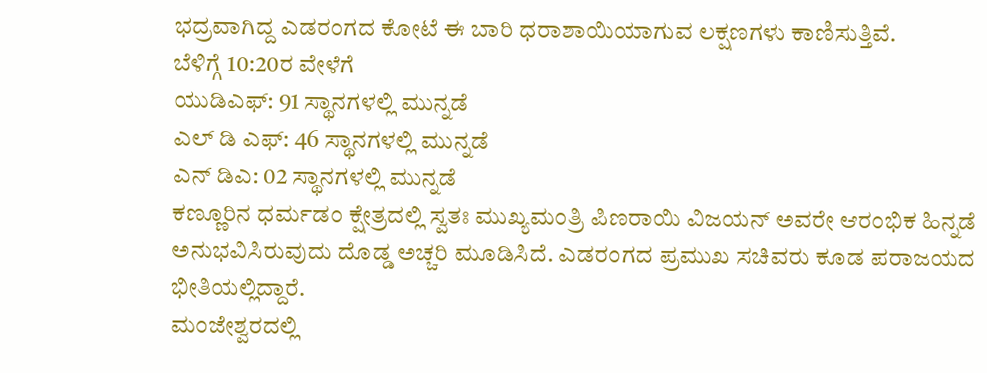ಭದ್ರವಾಗಿದ್ದ ಎಡರಂಗದ ಕೋಟೆ ಈ ಬಾರಿ ಧರಾಶಾಯಿಯಾಗುವ ಲಕ್ಷಣಗಳು ಕಾಣಿಸುತ್ತಿವೆ.
ಬೆಳಿಗ್ಗೆ 10:20ರ ವೇಳೆಗೆ
ಯುಡಿಎಫ್: 91 ಸ್ಥಾನಗಳಲ್ಲಿ ಮುನ್ನಡೆ
ಎಲ್ ಡಿ ಎಫ್: 46 ಸ್ಥಾನಗಳಲ್ಲಿ ಮುನ್ನಡೆ
ಎನ್ ಡಿಎ: 02 ಸ್ಥಾನಗಳಲ್ಲಿ ಮುನ್ನಡೆ
ಕಣ್ಣೂರಿನ ಧರ್ಮಡಂ ಕ್ಷೇತ್ರದಲ್ಲಿ ಸ್ವತಃ ಮುಖ್ಯಮಂತ್ರಿ ಪಿಣರಾಯಿ ವಿಜಯನ್ ಅವರೇ ಆರಂಭಿಕ ಹಿನ್ನಡೆ ಅನುಭವಿಸಿರುವುದು ದೊಡ್ಡ ಅಚ್ಚರಿ ಮೂಡಿಸಿದೆ. ಎಡರಂಗದ ಪ್ರಮುಖ ಸಚಿವರು ಕೂಡ ಪರಾಜಯದ ಭೀತಿಯಲ್ಲಿದ್ದಾರೆ.
ಮಂಜೇಶ್ವರದಲ್ಲಿ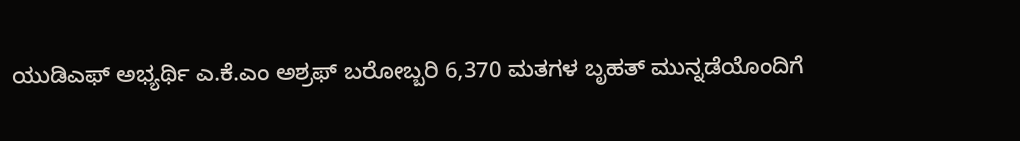ಯುಡಿಎಫ್ ಅಭ್ಯರ್ಥಿ ಎ.ಕೆ.ಎಂ ಅಶ್ರಫ್ ಬರೋಬ್ಬರಿ 6,370 ಮತಗಳ ಬೃಹತ್ ಮುನ್ನಡೆಯೊಂದಿಗೆ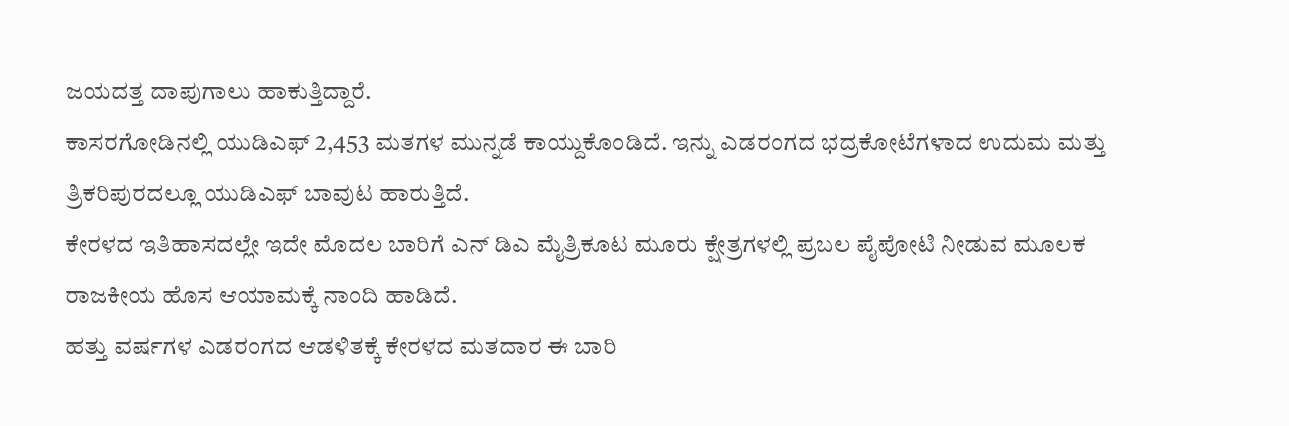ಜಯದತ್ತ ದಾಪುಗಾಲು ಹಾಕುತ್ತಿದ್ದಾರೆ.
ಕಾಸರಗೋಡಿನಲ್ಲಿ ಯುಡಿಎಫ್ 2,453 ಮತಗಳ ಮುನ್ನಡೆ ಕಾಯ್ದುಕೊಂಡಿದೆ. ಇನ್ನು ಎಡರಂಗದ ಭದ್ರಕೋಟೆಗಳಾದ ಉದುಮ ಮತ್ತು ತ್ರಿಕರಿಪುರದಲ್ಲೂ ಯುಡಿಎಫ್ ಬಾವುಟ ಹಾರುತ್ತಿದೆ.
ಕೇರಳದ ಇತಿಹಾಸದಲ್ಲೇ ಇದೇ ಮೊದಲ ಬಾರಿಗೆ ಎನ್ ಡಿಎ ಮೈತ್ರಿಕೂಟ ಮೂರು ಕ್ಷೇತ್ರಗಳಲ್ಲಿ ಪ್ರಬಲ ಪೈಪೋಟಿ ನೀಡುವ ಮೂಲಕ ರಾಜಕೀಯ ಹೊಸ ಆಯಾಮಕ್ಕೆ ನಾಂದಿ ಹಾಡಿದೆ.
ಹತ್ತು ವರ್ಷಗಳ ಎಡರಂಗದ ಆಡಳಿತಕ್ಕೆ ಕೇರಳದ ಮತದಾರ ಈ ಬಾರಿ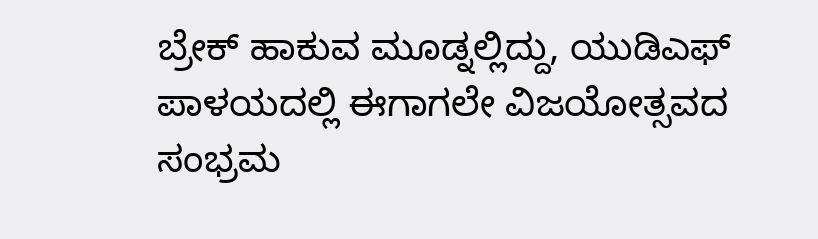ಬ್ರೇಕ್ ಹಾಕುವ ಮೂಡ್ನಲ್ಲಿದ್ದು, ಯುಡಿಎಫ್ ಪಾಳಯದಲ್ಲಿ ಈಗಾಗಲೇ ವಿಜಯೋತ್ಸವದ ಸಂಭ್ರಮ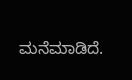ಮನೆಮಾಡಿದೆ.